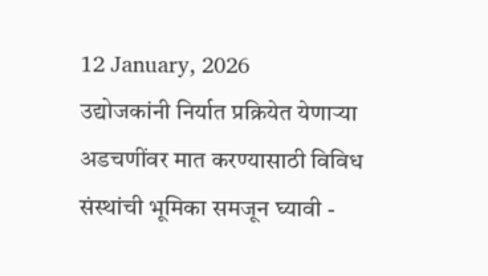12 January, 2026
उद्योजकांनी निर्यात प्रक्रियेत येणाऱ्या अडचणींवर मात करण्यासाठी विविध संस्थांची भूमिका समजून घ्यावी -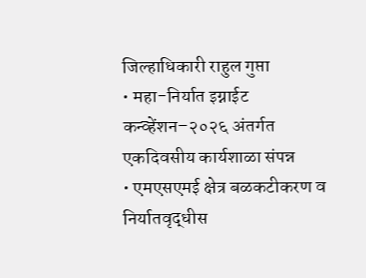जिल्हाधिकारी राहुल गुप्ता
• महा-निर्यात इग्नाईट कन्व्हेंशन–२०२६ अंतर्गत एकदिवसीय कार्यशाळा संपन्न
• एमएसएमई क्षेत्र बळकटीकरण व निर्यातवृद्धीस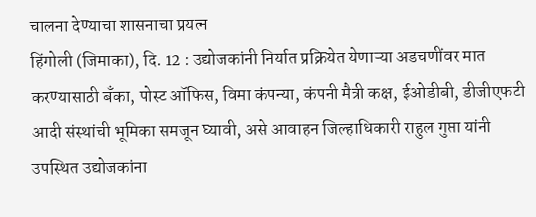चालना देण्याचा शासनाचा प्रयत्न
हिंगोली (जिमाका), दि. 12 : उद्योजकांनी निर्यात प्रक्रियेत येणाऱ्या अडचणींवर मात करण्यासाठी बँका, पोस्ट ऑफिस, विमा कंपन्या, कंपनी मैत्री कक्ष, ईओडीबी, डीजीएफटी आदी संस्थांची भूमिका समजून घ्यावी, असे आवाहन जिल्हाधिकारी राहुल गुप्ता यांनी उपस्थित उद्योजकांना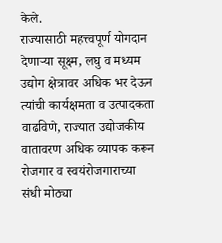केले.
राज्यासाठी महत्त्वपूर्ण योगदान देणाऱ्या सूक्ष्म, लघु व मध्यम उद्योग क्षेत्रावर अधिक भर देऊन त्यांची कार्यक्षमता व उत्पादकता वाढविणे, राज्यात उद्योजकीय वातावरण अधिक व्यापक करून रोजगार व स्वयंरोजगाराच्या संधी मोठ्या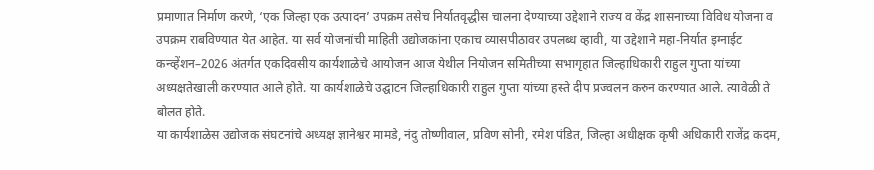प्रमाणात निर्माण करणे, ‘एक जिल्हा एक उत्पादन’ उपक्रम तसेच निर्यातवृद्धीस चालना देण्याच्या उद्देशाने राज्य व केंद्र शासनाच्या विविध योजना व उपक्रम राबविण्यात येत आहेत. या सर्व योजनांची माहिती उद्योजकांना एकाच व्यासपीठावर उपलब्ध व्हावी, या उद्देशाने महा-निर्यात इग्नाईट कन्व्हेंशन–2026 अंतर्गत एकदिवसीय कार्यशाळेचे आयोजन आज येथील नियोजन समितीच्या सभागृहात जिल्हाधिकारी राहुल गुप्ता यांच्या अध्यक्षतेखाली करण्यात आले होते. या कार्यशाळेचे उद्घाटन जिल्हाधिकारी राहुल गुप्ता यांच्या हस्ते दीप प्रज्वलन करुन करण्यात आले. त्यावेळी ते बोलत होते.
या कार्यशाळेस उद्योजक संघटनांचे अध्यक्ष ज्ञानेश्वर मामडे, नंदु तोष्णीवाल, प्रविण सोनी, रमेश पंडित, जिल्हा अधीक्षक कृषी अधिकारी राजेंद्र कदम,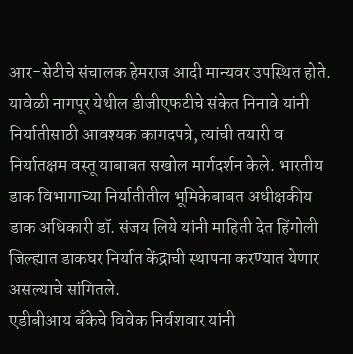आर-सेटीचे संचालक हेमराज आदी मान्यवर उपस्थित होते.
यावेळी नागपूर येथील डीजीएफटीचे संकेत निनावे यांनी निर्यातीसाठी आवश्यक कागदपत्रे, त्यांची तयारी व निर्यातक्षम वस्तू याबाबत सखोल मार्गदर्शन केले. भारतीय डाक विभागाच्या निर्यातीतील भूमिकेबाबत अधीक्षकीय डाक अधिकारी डॉ. संजय लिये यांनी माहिती देत हिंगोली जिल्ह्यात डाकघर निर्यात केंद्राची स्थापना करण्यात येणार असल्याचे सांगितले.
एडीबीआय बँकेचे विवेक निर्वशवार यांनी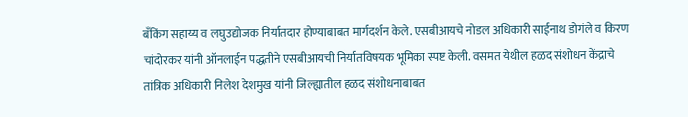बँकिंग सहाय्य व लघुउद्योजक निर्यातदार होण्याबाबत मार्गदर्शन केले. एसबीआयचे नोडल अधिकारी साईनाथ डोगंले व किरण चांदोरकर यांनी ऑनलाईन पद्धतीने एसबीआयची निर्यातविषयक भूमिका स्पष्ट केली. वसमत येथील हळद संशोधन केंद्राचे तांत्रिक अधिकारी निलेश देशमुख यांनी जिल्ह्यातील हळद संशोधनाबाबत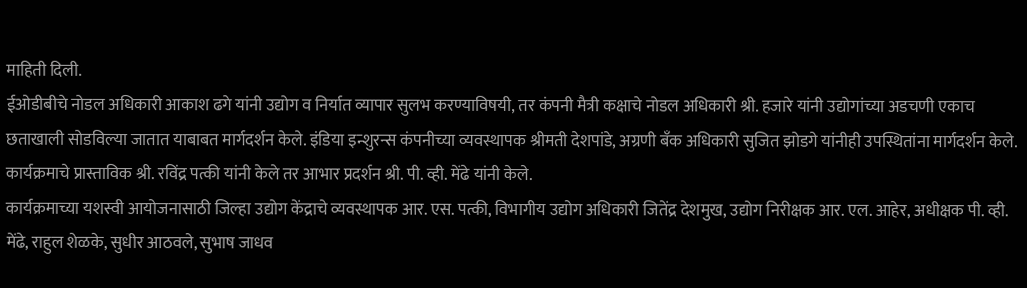माहिती दिली.
ईओडीबीचे नोडल अधिकारी आकाश ढगे यांनी उद्योग व निर्यात व्यापार सुलभ करण्याविषयी, तर कंपनी मैत्री कक्षाचे नोडल अधिकारी श्री. हजारे यांनी उद्योगांच्या अडचणी एकाच छताखाली सोडविल्या जातात याबाबत मार्गदर्शन केले. इंडिया इन्शुरन्स कंपनीच्या व्यवस्थापक श्रीमती देशपांडे, अग्रणी बँक अधिकारी सुजित झोडगे यांनीही उपस्थितांना मार्गदर्शन केले. कार्यक्रमाचे प्रास्ताविक श्री. रविंद्र पत्की यांनी केले तर आभार प्रदर्शन श्री. पी. व्ही. मेंढे यांनी केले.
कार्यक्रमाच्या यशस्वी आयोजनासाठी जिल्हा उद्योग केंद्राचे व्यवस्थापक आर. एस. पत्की, विभागीय उद्योग अधिकारी जितेंद्र देशमुख, उद्योग निरीक्षक आर. एल. आहेर, अधीक्षक पी. व्ही. मेंढे, राहुल शेळके, सुधीर आठवले, सुभाष जाधव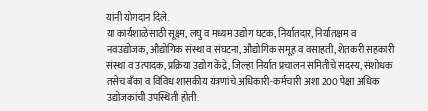यांनी योगदान दिले.
या कार्यशाळेसाठी सूक्ष्म, लघु व मध्यम उद्योग घटक, निर्यातदार, निर्यातक्षम व नवउद्योजक, औद्योगिक संस्था व संघटना, औद्योगिक समूह व वसाहती, शेतकरी सहकारी संस्था व उत्पादक, प्रक्रिया उद्योग केंद्रे, जिल्हा निर्यात प्रचालन समितीचे सदस्य, संशोधक तसेच बँका व विविध शासकीय यंत्रणांचे अधिकारी-कर्मचारी अशा 200 पेक्षा अधिक उद्योजकांची उपस्थिती होती.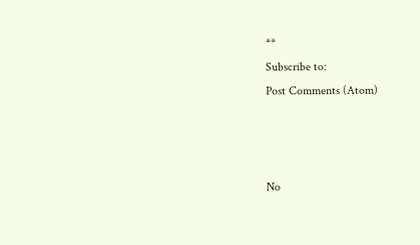**
Subscribe to:
Post Comments (Atom)



No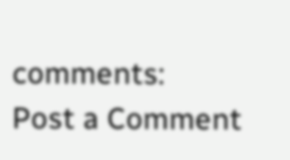comments:
Post a Comment